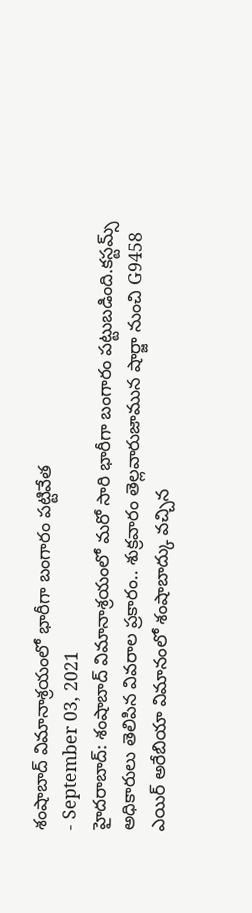శంషాబాద్ విమానాశ్రయంలో భారీగా బంగారం పట్టివేత
- September 03, 2021
హైదరాబాద్: శంషాబాద్ విమానాశ్రయంలో మరో సారి భారీగా బంగారం పట్టుబడింది.కస్టమ్స్ అధికారులు తెలిపిన వివరాల ప్రకారం.. శుక్రవారం తెల్లవారుజామున షార్జా నుంచి G9458 ఎయిర్ అరేబియా విమానంలో శంషాబాద్కు వచ్చిన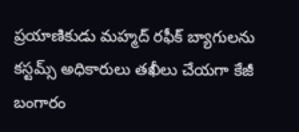ప్రయాణికుడు మహ్మద్ రఫీక్ బ్యాగులను కస్టమ్స్ అధికారులు తఖీలు చేయగా కేజీ బంగారం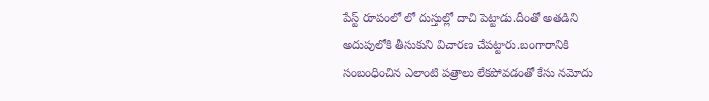పేస్ట్ రూపంలో లో దుస్తుల్లో దాచి పెట్టాడు.దీంతో అతడిని అదుపులోకి తీసుకుని విచారణ చేపట్టారు.బంగారానికి సంబంధించిన ఎలాంటి పత్రాలు లేకపోవడంతో కేసు నమోదు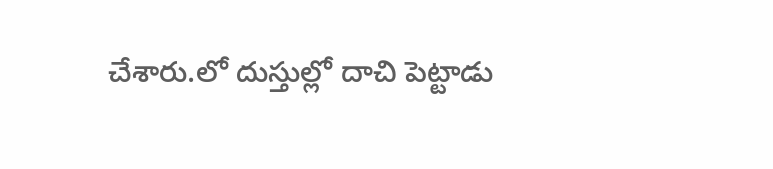చేశారు.లో దుస్తుల్లో దాచి పెట్టాడు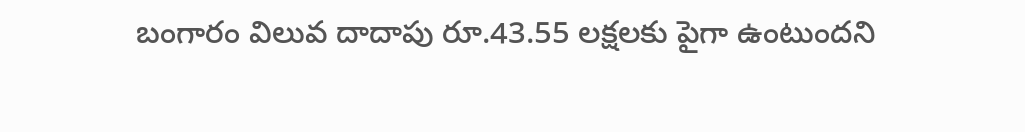బంగారం విలువ దాదాపు రూ.43.55 లక్షలకు పైగా ఉంటుందని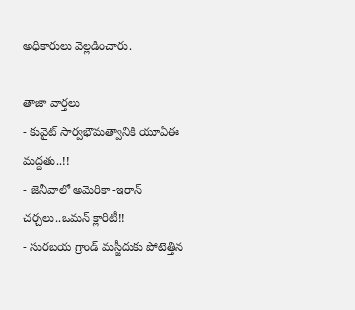అధికారులు వెల్లడించారు.

తాజా వార్తలు
- కువైట్ సార్వభౌమత్వానికి యూఏఈ మద్దతు..!!
- జెనీవాలో అమెరికా-ఇరాన్ చర్చలు..ఒమన్ క్లారిటీ!!
- సురబయ గ్రాండ్ మస్జీదుకు పోటెత్తిన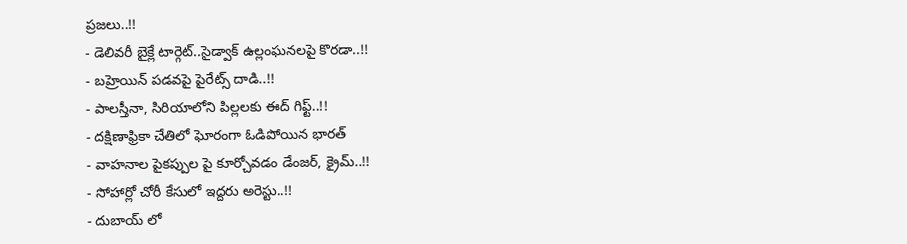ప్రజలు..!!
- డెలివరీ బైక్లే టార్గెట్..సైడ్వాక్ ఉల్లంఘనలపై కొరడా..!!
- బహ్రెయిన్ పడవపై పైరేట్స్ దాడి..!!
- పాలస్తీనా, సిరియాలోని పిల్లలకు ఈద్ గిఫ్ట్..!!
- దక్షిణాఫ్రికా చేతిలో ఘోరంగా ఓడిపోయిన భారత్
- వాహనాల పైకప్పుల పై కూర్చోవడం డేంజర్, క్రైమ్..!!
- సోహార్లో చోరీ కేసులో ఇద్దరు అరెస్టు..!!
- దుబాయ్ లో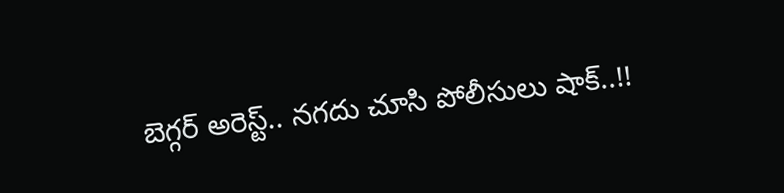బెగ్గర్ అరెస్ట్.. నగదు చూసి పోలీసులు షాక్..!!